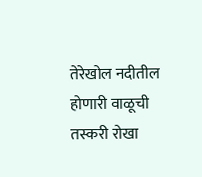तेरेखोल नदीतील होणारी वाळूची तस्करी रोखा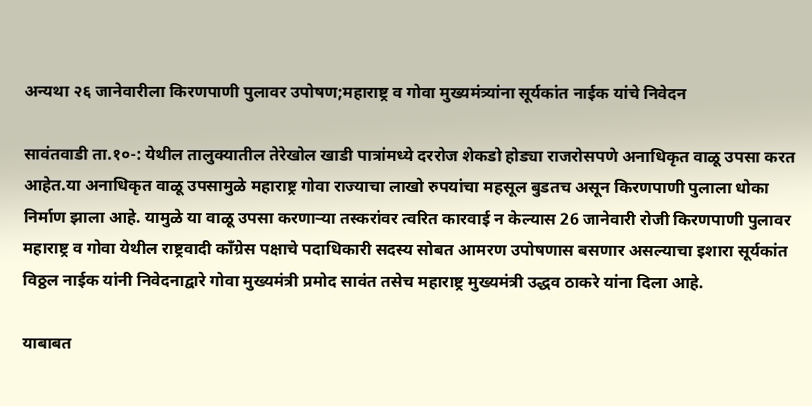अन्यथा २६ जानेवारीला किरणपाणी पुलावर उपोषण;महाराष्ट्र व गोवा मुख्यमंत्र्यांना सूर्यकांत नाईक यांचे निवेदन

सावंतवाडी ता.१०-: येथील तालुक्यातील तेरेखोल खाडी पात्रांमध्ये दररोज शेकडो होड्या राजरोसपणे अनाधिकृत वाळू उपसा करत आहेत.या अनाधिकृत वाळू उपसामुळे महाराष्ट्र गोवा राज्याचा लाखो रुपयांचा महसूल बुडतच असून किरणपाणी पुलाला धोका निर्माण झाला आहे. यामुळे या वाळू उपसा करणार्‍या तस्करांवर त्वरित कारवाई न केल्यास 26 जानेवारी रोजी किरणपाणी पुलावर महाराष्ट्र व गोवा येथील राष्ट्रवादी काँग्रेस पक्षाचे पदाधिकारी सदस्य सोबत आमरण उपोषणास बसणार असल्याचा इशारा सूर्यकांत विठ्ठल नाईक यांनी निवेदनाद्वारे गोवा मुख्यमंत्री प्रमोद सावंत तसेच महाराष्ट्र मुख्यमंत्री उद्धव ठाकरे यांना दिला आहे.

याबाबत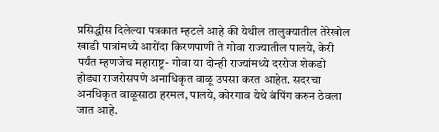प्रसिद्धीस दिलेल्या पत्रकात म्हटले आहे की येथील तालुक्यातील तेरेखोल खाडी पात्रांमध्ये आरोंदा किरणपाणी ते गोवा राज्यातील पालये, केरी पर्यंत म्हणजेच महाराष्ट्र- गोवा या दोन्ही राज्यांमध्ये दररोज शेकडो होड्या राजरोसपणे अनाधिकृत वाळू उपसा करत आहेत. सदरचा अनधिकृत वाळूसाठा हरमल, पालये, कोरगाव येथे बंपिंग करुन ठेवला जात आहे.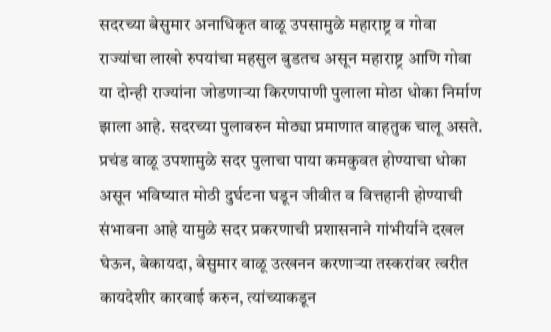सदरच्या बेसुमार अनाधिकृत वाळू उपसामुळे महाराष्ट्र व गोवा राज्यांचा लाखो रुपयांचा महसुल बुडतच असून महाराष्ट्र आणि गोवा या दोन्ही राज्यांना जोडणाऱ्या किरणपाणी पुलाला मोठा धोका निर्माण झाला आहे. सदरच्या पुलावरुन मोठ्या प्रमाणात वाहतुक चालू असते. प्रचंड वाळू उपशामुळे सदर पुलाचा पाया कमकुवत होण्याचा धोका असून भविष्यात मोठी दुर्घटना घडून जीवीत व वित्तहानी होण्याची संभावना आहे यामुळे सदर प्रकरणाची प्रशासनाने गांभीर्याने दखल घेऊन, बेकायदा, बेसुमार वाळू उत्खनन करणाऱ्या तस्करांवर त्वरीत कायदेशीर कारवाई करुन, त्यांच्याकडून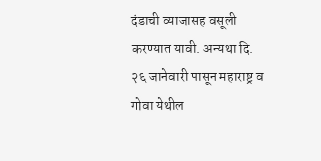दंडाची व्याजासह वसूली करण्यात यावी. अन्यथा दि. २६ जानेवारी पासून महाराष्ट्र व गोवा येथील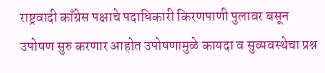राष्ट्रवादी काँग्रेस पक्षाचे पदाधिकारी किरणपाणी पुलावर बसून उपोषण सुरु करणार आहोत उपोषणामुळे कायदा व सुव्यवस्थेचा प्रश्न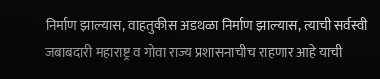निर्माण झाल्यास, वाहतुकीस अडथळा निर्माण झाल्यास, त्याची सर्वस्वी जबाबदारी महाराष्ट्र व गोवा राज्य प्रशासनाचीच राहणार आहे याची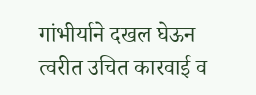गांभीर्याने दखल घेऊन त्वरीत उचित कारवाई व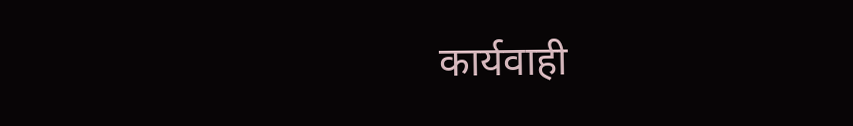कार्यवाही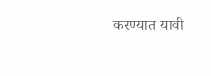करण्यात यावी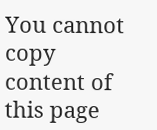You cannot copy content of this page